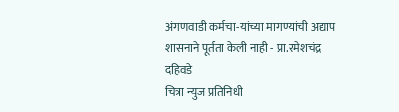अंगणवाडी कर्मचा-यांच्या मागण्यांची अद्याप शासनाने पूर्तता केली नाही - प्रा.रमेशचंद्र दहिवडे
चित्रा न्युज प्रतिनिधी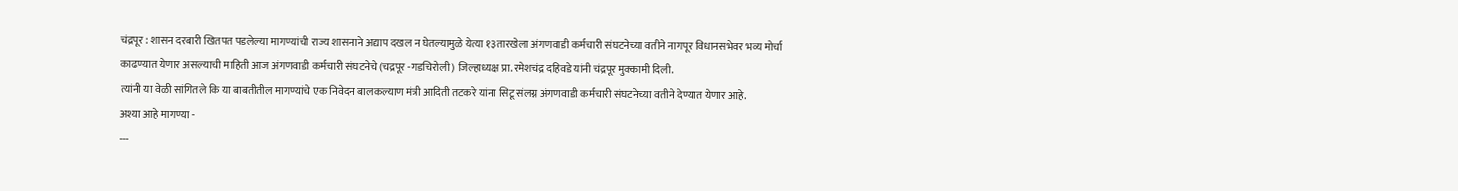चंद्रपूर : शासन दरबारी खितपत पडलेल्या मागण्यांची राज्य शासनाने अद्याप दखल न घेतल्यामुळे येत्या १३तारखेला अंगणवाडी कर्मचारी संघटनेच्या वतीने नागपूर विधानसभेवर भव्य मोर्चा काढण्यात येणार असल्याची माहिती आज अंगणवाडी कर्मचारी संघटनेचे (चद्रपूर -गडचिरोली) जिल्हाध्यक्ष प्रा.रमेशचंद्र दहिवडे यांनी चंद्रपूर मुक्कामी दिली.
त्यांनी या वेळी सांगितले कि या बाबतीतील मागण्यांचे एक निवेदन बालकल्याण मंत्री आदिती तटकरे यांना सिटू संलग्न अंगणवाडी कर्मचारी संघटनेच्या वतीने देण्यात येणार आहे.
अश्या आहे मागण्या -
---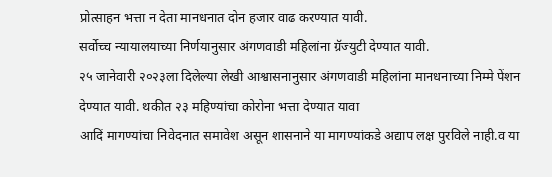प्रोत्साहन भत्ता न देता मानधनात दोन हजार वाढ करण्यात यावी.
सर्वोच्च न्यायालयाच्या निर्णयानुसार अंगणवाडी महिलांना ग्रॅज्युटी देण्यात यावी.
२५ जानेवारी २०२३ला दिलेल्या लेखी आश्वासनानुसार अंगणवाडी महिलांना मानधनाच्या निम्मे पेंशन देण्यात यावी. थकीत २३ महिण्यांचा कोरोना भत्ता देण्यात यावा
आदिं मागण्यांचा निवेदनात समावेश असून शासनाने या मागण्यांकडे अद्याप लक्ष पुरविले नाही.व या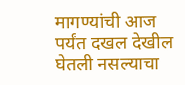मागण्यांची आज पर्यंत दखल देखील घेतली नसल्याचा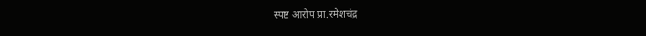स्पष्ट आरोप प्रा.रमेशचंद्र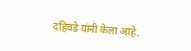दहिवडे यांनी केला आहे.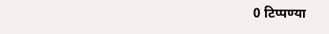0 टिप्पण्या